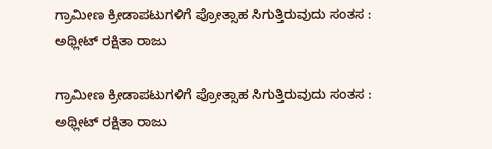ಗ್ರಾಮೀಣ ಕ್ರೀಡಾಪಟುಗಳಿಗೆ ಪ್ರೋತ್ಸಾಹ ಸಿಗುತ್ತಿರುವುದು ಸಂತಸ : ಅಥ್ಲೀಟ್ ರಕ್ಷಿತಾ ರಾಜು

ಗ್ರಾಮೀಣ ಕ್ರೀಡಾಪಟುಗಳಿಗೆ ಪ್ರೋತ್ಸಾಹ ಸಿಗುತ್ತಿರುವುದು ಸಂತಸ : ಅಥ್ಲೀಟ್ ರಕ್ಷಿತಾ ರಾಜು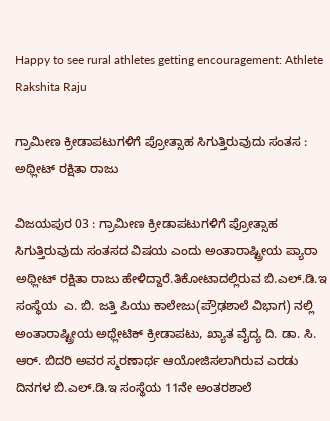Happy to see rural athletes getting encouragement: Athlete Rakshita Raju

ಗ್ರಾಮೀಣ ಕ್ರೀಡಾಪಟುಗಳಿಗೆ ಪ್ರೋತ್ಸಾಹ ಸಿಗುತ್ತಿರುವುದು ಸಂತಸ : ಅಥ್ಲೀಟ್ ರಕ್ಷಿತಾ ರಾಜು

ವಿಜಯಪುರ 03 : ಗ್ರಾಮೀಣ ಕ್ರೀಡಾಪಟುಗಳಿಗೆ ಪ್ರೋತ್ಸಾಹ ಸಿಗುತ್ತಿರುವುದು ಸಂತಸದ ವಿಷಯ ಎಂದು ಅಂತಾರಾಷ್ಟ್ರೀಯ ಪ್ಯಾರಾ ಅಥ್ಲೀಟ್ ರಕ್ಷಿತಾ ರಾಜು ಹೇಳಿದ್ದಾರೆ.ತಿಕೋಟಾದಲ್ಲಿರುವ ಬಿ.ಎಲ್‌.ಡಿ.ಇ ಸಂಸ್ಥೆಯ  ಎ. ಬಿ. ಜತ್ತಿ ಪಿಯು ಕಾಲೇಜು(ಪ್ರೌಢಶಾಲೆ ವಿಭಾಗ) ನಲ್ಲಿ ಅಂತಾರಾಷ್ಟ್ರೀಯ ಅಥ್ಲೇಟಿಕ್ ಕ್ರೀಡಾಪಟು, ಖ್ಯಾತ ವೈದ್ಯ ದಿ. ಡಾ. ಸಿ. ಆರ್‌. ಬಿದರಿ ಅವರ ಸ್ಮರಣಾರ್ಥ ಆಯೋಜಿಸಲಾಗಿರುವ ಎರಡು ದಿನಗಳ ಬಿ.ಎಲ್‌.ಡಿ.ಇ ಸಂಸ್ಥೆಯ 11ನೇ ಅಂತರಶಾಲೆ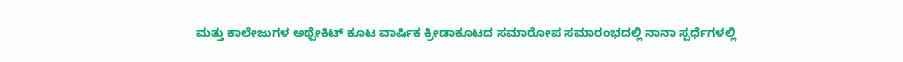ಮತ್ತು ಕಾಲೇಜುಗಳ ಅಥ್ಪೇಕಿಟ್ ಕೂಟ ವಾರ್ಷಿಕ ಕ್ರೀಡಾಕೂಟದ ಸಮಾರೋಪ ಸಮಾರಂಭದಲ್ಲಿ ನಾನಾ ಸ್ಪರ್ಧೆಗಳಲ್ಲಿ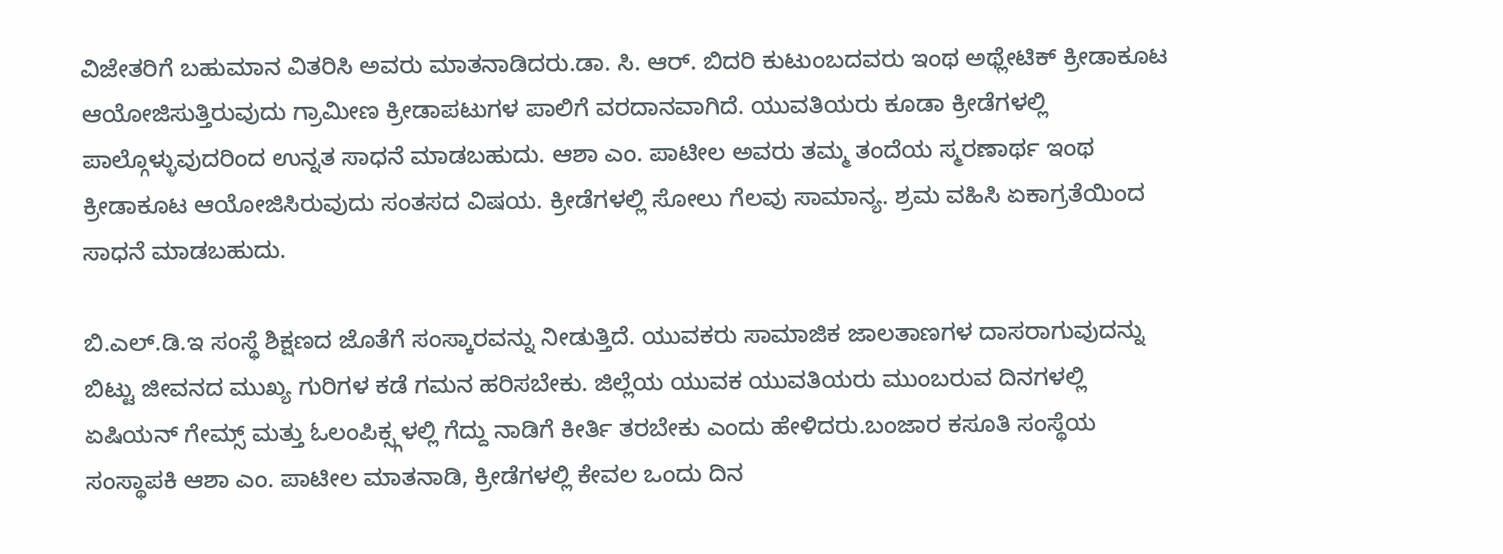ವಿಜೇತರಿಗೆ ಬಹುಮಾನ ವಿತರಿಸಿ ಅವರು ಮಾತನಾಡಿದರು.ಡಾ. ಸಿ. ಆರ್‌. ಬಿದರಿ ಕುಟುಂಬದವರು ಇಂಥ ಅಥ್ಲೇಟಿಕ್ ಕ್ರೀಡಾಕೂಟ ಆಯೋಜಿಸುತ್ತಿರುವುದು ಗ್ರಾಮೀಣ ಕ್ರೀಡಾಪಟುಗಳ ಪಾಲಿಗೆ ವರದಾನವಾಗಿದೆ. ಯುವತಿಯರು ಕೂಡಾ ಕ್ರೀಡೆಗಳಲ್ಲಿ ಪಾಲ್ಗೊಳ್ಳುವುದರಿಂದ ಉನ್ನತ ಸಾಧನೆ ಮಾಡಬಹುದು. ಆಶಾ ಎಂ. ಪಾಟೀಲ ಅವರು ತಮ್ಮ ತಂದೆಯ ಸ್ಮರಣಾರ್ಥ ಇಂಥ ಕ್ರೀಡಾಕೂಟ ಆಯೋಜಿಸಿರುವುದು ಸಂತಸದ ವಿಷಯ. ಕ್ರೀಡೆಗಳಲ್ಲಿ ಸೋಲು ಗೆಲವು ಸಾಮಾನ್ಯ. ಶ್ರಮ ವಹಿಸಿ ಏಕಾಗ್ರತೆಯಿಂದ ಸಾಧನೆ ಮಾಡಬಹುದು.

ಬಿ.ಎಲ್‌.ಡಿ.ಇ ಸಂಸ್ಥೆ ಶಿಕ್ಷಣದ ಜೊತೆಗೆ ಸಂಸ್ಕಾರವನ್ನು ನೀಡುತ್ತಿದೆ. ಯುವಕರು ಸಾಮಾಜಿಕ ಜಾಲತಾಣಗಳ ದಾಸರಾಗುವುದನ್ನು ಬಿಟ್ಟು ಜೀವನದ ಮುಖ್ಯ ಗುರಿಗಳ ಕಡೆ ಗಮನ ಹರಿಸಬೇಕು. ಜಿಲ್ಲೆಯ ಯುವಕ ಯುವತಿಯರು ಮುಂಬರುವ ದಿನಗಳಲ್ಲಿ ಏಷಿಯನ್ ಗೇಮ್ಸ್‌ ಮತ್ತು ಓಲಂಪಿಕ್ಸ್ಗಳಲ್ಲಿ ಗೆದ್ದು ನಾಡಿಗೆ ಕೀರ್ತಿ ತರಬೇಕು ಎಂದು ಹೇಳಿದರು.ಬಂಜಾರ ಕಸೂತಿ ಸಂಸ್ಥೆಯ ಸಂಸ್ಥಾಪಕಿ ಆಶಾ ಎಂ. ಪಾಟೀಲ ಮಾತನಾಡಿ, ಕ್ರೀಡೆಗಳಲ್ಲಿ ಕೇವಲ ಒಂದು ದಿನ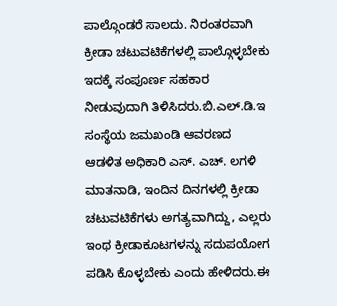ಪಾಲ್ಗೊಂಡರೆ ಸಾಲದು. ನಿರಂತರವಾಗಿ ಕ್ರೀಡಾ ಚಟುವಟಿಕೆಗಳಲ್ಲಿ ಪಾಲ್ಗೊಳ್ಳಬೇಕು ಇದಕ್ಕೆ ಸಂಪೂರ್ಣ ಸಹಕಾರ ನೀಡುವುದಾಗಿ ತಿಳಿಸಿದರು.ಬಿ.ಎಲ್‌.ಡಿ.ಇ ಸಂಸ್ಥೆಯ ಜಮಖಂಡಿ ಆವರಣದ ಆಡಳಿತ ಅಧಿಕಾರಿ ಎಸ್‌. ಎಚ್‌. ಲಗಳಿ ಮಾತನಾಡಿ, ಇಂದಿನ ದಿನಗಳಲ್ಲಿ ಕ್ರೀಡಾ ಚಟುವಟಿಕೆಗಳು ಅಗತ್ಯವಾಗಿದ್ದು, ಎಲ್ಲರು ಇಂಥ ಕ್ರೀಡಾಕೂಟಗಳನ್ನು ಸದುಪಯೋಗ ಪಡಿಸಿ ಕೊಳ್ಳಬೇಕು ಎಂದು ಹೇಳಿದರು.ಈ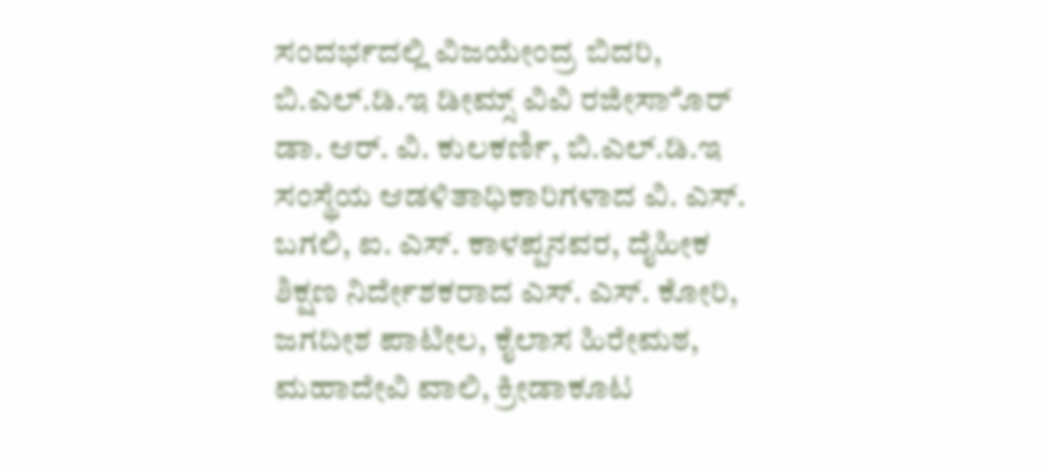ಸಂದರ್ಭದಲ್ಲಿ ವಿಜಯೇಂದ್ರ ಬಿದರಿ, ಬಿ.ಎಲ್‌.ಡಿ.ಇ ಡೀಮ್ಸ್‌ ವಿವಿ ರಜೀಸಾೊರ್ ಡಾ. ಆರ್‌. ವಿ. ಕುಲಕರ್ಣಿ, ಬಿ.ಎಲ್‌.ಡಿ.ಇ ಸಂಸ್ಥೆಯ ಆಡಳಿತಾಧಿಕಾರಿಗಳಾದ ವಿ. ಎಸ್‌. ಬಗಲಿ, ಐ. ಎಸ್‌. ಕಾಳಪ್ಪನವರ, ದೈಹೀಕ ಶಿಕ್ಷಣ ನಿರ್ದೇಶಕರಾದ ಎಸ್‌. ಎಸ್‌. ಕೋರಿ, ಜಗದೀಶ ಪಾಟೀಲ, ಕೈಲಾಸ ಹಿರೇಮಠ, ಮಹಾದೇವಿ ವಾಲಿ, ಕ್ರೀಡಾಕೂಟ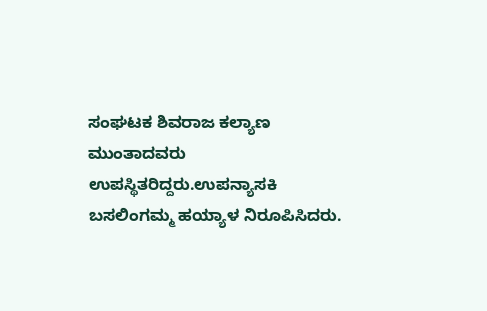ಸಂಘಟಕ ಶಿವರಾಜ ಕಲ್ಯಾಣ ಮುಂತಾದವರು ಉಪಸ್ಥಿತರಿದ್ದರು.ಉಪನ್ಯಾಸಕಿ ಬಸಲಿಂಗಮ್ಮ ಹಯ್ಯಾಳ ನಿರೂಪಿಸಿದರು.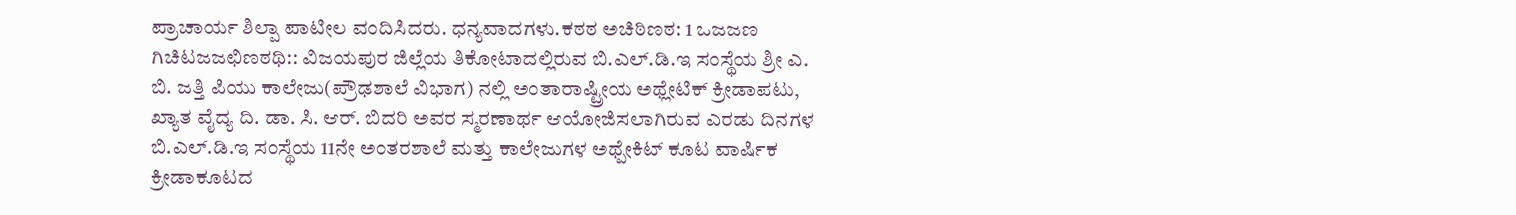ಪ್ರಾಚಾರ್ಯ ಶಿಲ್ಪಾ ಪಾಟೀಲ ವಂದಿಸಿದರು. ಧನ್ಯವಾದಗಳು.ಕಠಠ ಅಚಿಠಿಣಠ: 1 ಒಜಜಣ ಗಿಚಿಟಜಜಛಿಣಠಥಿ:: ವಿಜಯಪುರ ಜಿಲ್ಲೆಯ ತಿಕೋಟಾದಲ್ಲಿರುವ ಬಿ.ಎಲ್‌.ಡಿ.ಇ ಸಂಸ್ಥೆಯ ಶ್ರೀ ಎ. ಬಿ. ಜತ್ತಿ ಪಿಯು ಕಾಲೇಜು(ಪ್ರೌಢಶಾಲೆ ವಿಭಾಗ) ನಲ್ಲಿ ಅಂತಾರಾಷ್ಟ್ರೀಯ ಅಥ್ಲೇಟಿಕ್ ಕ್ರೀಡಾಪಟು, ಖ್ಯಾತ ವೈದ್ಯ ದಿ. ಡಾ. ಸಿ. ಆರ್‌. ಬಿದರಿ ಅವರ ಸ್ಮರಣಾರ್ಥ ಆಯೋಜಿಸಲಾಗಿರುವ ಎರಡು ದಿನಗಳ ಬಿ.ಎಲ್‌.ಡಿ.ಇ ಸಂಸ್ಥೆಯ 11ನೇ ಅಂತರಶಾಲೆ ಮತ್ತು ಕಾಲೇಜುಗಳ ಅಥ್ಪೇಕಿಟ್ ಕೂಟ ವಾರ್ಷಿಕ ಕ್ರೀಡಾಕೂಟದ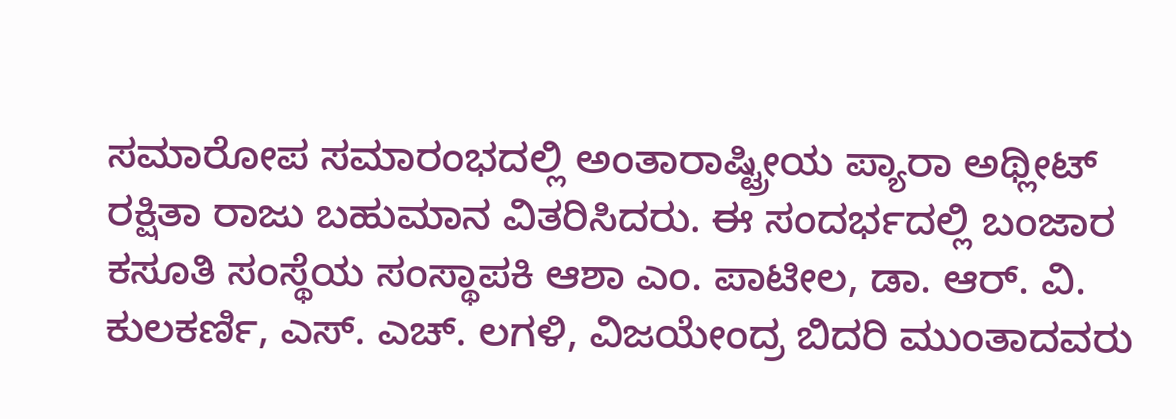ಸಮಾರೋಪ ಸಮಾರಂಭದಲ್ಲಿ ಅಂತಾರಾಷ್ಟ್ರೀಯ ಪ್ಯಾರಾ ಅಥ್ಲೀಟ್ ರಕ್ಷಿತಾ ರಾಜು ಬಹುಮಾನ ವಿತರಿಸಿದರು. ಈ ಸಂದರ್ಭದಲ್ಲಿ ಬಂಜಾರ ಕಸೂತಿ ಸಂಸ್ಥೆಯ ಸಂಸ್ಥಾಪಕಿ ಆಶಾ ಎಂ. ಪಾಟೀಲ, ಡಾ. ಆರ್‌. ವಿ. ಕುಲಕರ್ಣಿ, ಎಸ್‌. ಎಚ್‌. ಲಗಳಿ, ವಿಜಯೇಂದ್ರ ಬಿದರಿ ಮುಂತಾದವರು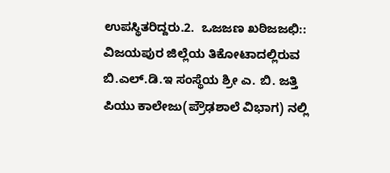ಉಪಸ್ಥಿತರಿದ್ದರು.2.  ಒಜಜಣ ಖಠಿಜಜಛಿ:: ವಿಜಯಪುರ ಜಿಲ್ಲೆಯ ತಿಕೋಟಾದಲ್ಲಿರುವ ಬಿ.ಎಲ್‌.ಡಿ.ಇ ಸಂಸ್ಥೆಯ ಶ್ರೀ ಎ. ಬಿ. ಜತ್ತಿ ಪಿಯು ಕಾಲೇಜು(ಪ್ರೌಢಶಾಲೆ ವಿಭಾಗ) ನಲ್ಲಿ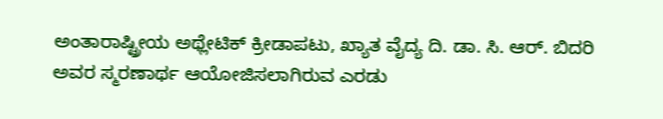ಅಂತಾರಾಷ್ಟ್ರೀಯ ಅಥ್ಲೇಟಿಕ್ ಕ್ರೀಡಾಪಟು, ಖ್ಯಾತ ವೈದ್ಯ ದಿ. ಡಾ. ಸಿ. ಆರ್‌. ಬಿದರಿ ಅವರ ಸ್ಮರಣಾರ್ಥ ಆಯೋಜಿಸಲಾಗಿರುವ ಎರಡು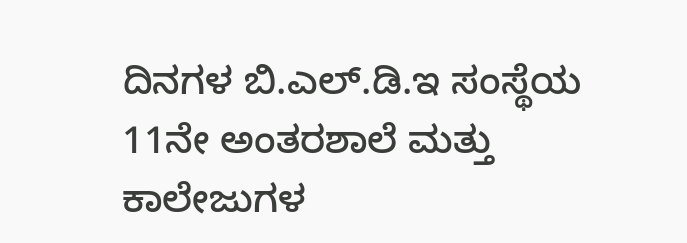ದಿನಗಳ ಬಿ.ಎಲ್‌.ಡಿ.ಇ ಸಂಸ್ಥೆಯ 11ನೇ ಅಂತರಶಾಲೆ ಮತ್ತು ಕಾಲೇಜುಗಳ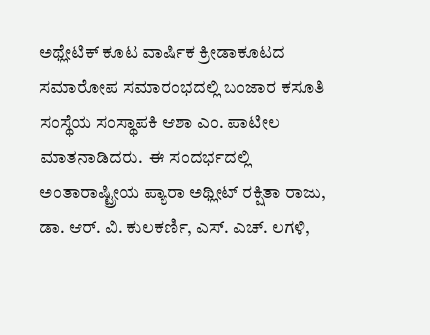ಅಥ್ಲೇಟಿಕ್ ಕೂಟ ವಾರ್ಷಿಕ ಕ್ರೀಡಾಕೂಟದ ಸಮಾರೋಪ ಸಮಾರಂಭದಲ್ಲಿ ಬಂಜಾರ ಕಸೂತಿ ಸಂಸ್ಥೆಯ ಸಂಸ್ಥಾಪಕಿ ಆಶಾ ಎಂ. ಪಾಟೀಲ ಮಾತನಾಡಿದರು.  ಈ ಸಂದರ್ಭದಲ್ಲಿ ಅಂತಾರಾಷ್ಟ್ರೀಯ ಪ್ಯಾರಾ ಅಥ್ಲೀಟ್ ರಕ್ಷಿತಾ ರಾಜು, ಡಾ. ಆರ್‌. ವಿ. ಕುಲಕರ್ಣಿ, ಎಸ್‌. ಎಚ್‌. ಲಗಳಿ,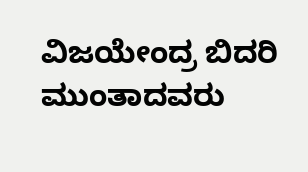ವಿಜಯೇಂದ್ರ ಬಿದರಿ ಮುಂತಾದವರು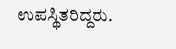ಉಪಸ್ಥಿತರಿದ್ದರು.